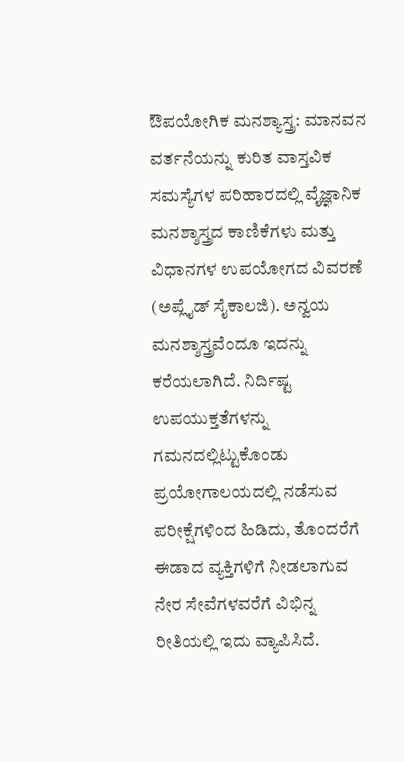ಔಪಯೋಗಿಕ ಮನಶ್ಯಾಸ್ತ್ರ: ಮಾನವನ ವರ್ತನೆಯನ್ನು ಕುರಿತ ವಾಸ್ತವಿಕ ಸಮಸ್ಯೆಗಳ ಪರಿಹಾರದಲ್ಲಿ ವೈಜ್ಞಾನಿಕ ಮನಶ್ಶಾಸ್ತ್ರದ ಕಾಣಿಕೆಗಳು ಮತ್ತು ವಿಧಾನಗಳ ಉಪಯೋಗದ ವಿವರಣೆ (ಅಪ್ಲೈಡ್ ಸೈಕಾಲಜಿ). ಅನ್ವಯ ಮನಶ್ಶಾಸ್ತ್ರವೆಂದೂ ಇದನ್ನು ಕರೆಯಲಾಗಿದೆ. ನಿರ್ದಿಷ್ಟ ಉಪಯುಕ್ತತೆಗಳನ್ನು ಗಮನದಲ್ಲಿಟ್ಟುಕೊಂಡು ಪ್ರಯೋಗಾಲಯದಲ್ಲಿ ನಡೆಸುವ ಪರೀಕ್ಷೆಗಳಿಂದ ಹಿಡಿದು, ತೊಂದರೆಗೆ ಈಡಾದ ವ್ಯಕ್ತಿಗಳಿಗೆ ನೀಡಲಾಗುವ ನೇರ ಸೇವೆಗಳವರೆಗೆ ವಿಭಿನ್ನ ರೀತಿಯಲ್ಲಿ ಇದು ವ್ಯಾಪಿಸಿದೆ.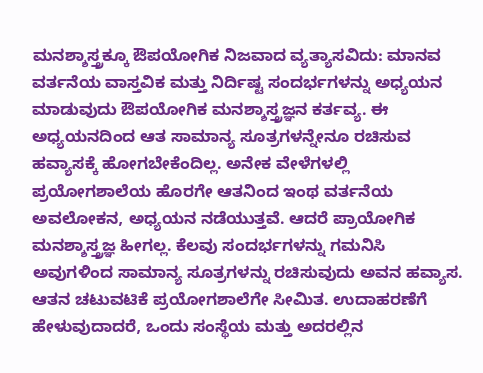ಮನಶ್ಶಾಸ್ತ್ರಕ್ಕೂ ಔಪಯೋಗಿಕ ನಿಜವಾದ ವ್ಯತ್ಯಾಸವಿದು: ಮಾನವ ವರ್ತನೆಯ ವಾಸ್ತವಿಕ ಮತ್ತು ನಿರ್ದಿಷ್ಟ ಸಂದರ್ಭಗಳನ್ನು ಅಧ್ಯಯನ ಮಾಡುವುದು ಔಪಯೋಗಿಕ ಮನಶ್ಶಾಸ್ತ್ರಜ್ಞನ ಕರ್ತವ್ಯ. ಈ ಅಧ್ಯಯನದಿಂದ ಆತ ಸಾಮಾನ್ಯ ಸೂತ್ರಗಳನ್ನೇನೂ ರಚಿಸುವ ಹವ್ಯಾಸಕ್ಕೆ ಹೋಗಬೇಕೆಂದಿಲ್ಲ. ಅನೇಕ ವೇಳೆಗಳಲ್ಲಿ ಪ್ರಯೋಗಶಾಲೆಯ ಹೊರಗೇ ಆತನಿಂದ ಇಂಥ ವರ್ತನೆಯ ಅವಲೋಕನ, ಅಧ್ಯಯನ ನಡೆಯುತ್ತವೆ. ಆದರೆ ಪ್ರಾಯೋಗಿಕ ಮನಶ್ಶಾಸ್ತ್ರಜ್ಞ ಹೀಗಲ್ಲ. ಕೆಲವು ಸಂದರ್ಭಗಳನ್ನು ಗಮನಿಸಿ ಅವುಗಳಿಂದ ಸಾಮಾನ್ಯ ಸೂತ್ರಗಳನ್ನು ರಚಿಸುವುದು ಅವನ ಹವ್ಯಾಸ. ಆತನ ಚಟುವಟಿಕೆ ಪ್ರಯೋಗಶಾಲೆಗೇ ಸೀಮಿತ. ಉದಾಹರಣೆಗೆ ಹೇಳುವುದಾದರೆ, ಒಂದು ಸಂಸ್ಥೆಯ ಮತ್ತು ಅದರಲ್ಲಿನ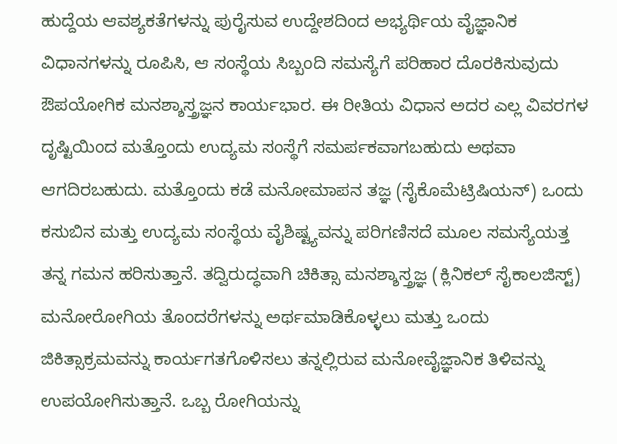ಹುದ್ದೆಯ ಆವಶ್ಯಕತೆಗಳನ್ನು ಪುರೈಸುವ ಉದ್ದೇಶದಿಂದ ಅಭ್ಯರ್ಥಿಯ ವೈಜ್ಞಾನಿಕ ವಿಧಾನಗಳನ್ನು ರೂಪಿಸಿ, ಆ ಸಂಸ್ಥೆಯ ಸಿಬ್ಬಂದಿ ಸಮಸ್ಯೆಗೆ ಪರಿಹಾರ ದೊರಕಿಸುವುದು ಔಪಯೋಗಿಕ ಮನಶ್ಶಾಸ್ತ್ರಜ್ಞನ ಕಾರ್ಯಭಾರ. ಈ ರೀತಿಯ ವಿಧಾನ ಅದರ ಎಲ್ಲ ವಿವರಗಳ ದೃಷ್ಟಿಯಿಂದ ಮತ್ತೊಂದು ಉದ್ಯಮ ಸಂಸ್ಥೆಗೆ ಸಮರ್ಪಕವಾಗಬಹುದು ಅಥವಾ ಆಗದಿರಬಹುದು. ಮತ್ತೊಂದು ಕಡೆ ಮನೋಮಾಪನ ತಜ್ಞ (ಸೈಕೊಮೆಟ್ರಿಷಿಯನ್) ಒಂದು ಕಸುಬಿನ ಮತ್ತು ಉದ್ಯಮ ಸಂಸ್ಥೆಯ ವೈಶಿಷ್ಟ್ಯವನ್ನು ಪರಿಗಣಿಸದೆ ಮೂಲ ಸಮಸ್ಯೆಯತ್ತ ತನ್ನ ಗಮನ ಹರಿಸುತ್ತಾನೆ. ತದ್ವಿರುದ್ಧವಾಗಿ ಚಿಕಿತ್ಸಾ ಮನಶ್ಶಾಸ್ತ್ರಜ್ಞ (ಕ್ಲಿನಿಕಲ್ ಸೈಕಾಲಜಿಸ್ಟ್‌) ಮನೋರೋಗಿಯ ತೊಂದರೆಗಳನ್ನು ಅರ್ಥಮಾಡಿಕೊಳ್ಳಲು ಮತ್ತು ಒಂದು ಜಿಕಿತ್ಸಾಕ್ರಮವನ್ನು ಕಾರ್ಯಗತಗೊಳಿಸಲು ತನ್ನಲ್ಲಿರುವ ಮನೋವೈಜ್ಞಾನಿಕ ತಿಳಿವನ್ನು ಉಪಯೋಗಿಸುತ್ತಾನೆ. ಒಬ್ಬ ರೋಗಿಯನ್ನು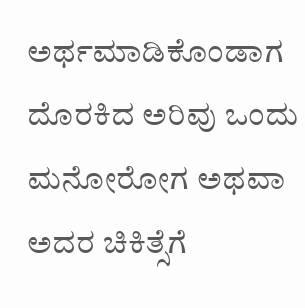ಅರ್ಥಮಾಡಿಕೊಂಡಾಗ ದೊರಕಿದ ಅರಿವು ಒಂದು ಮನೋರೋಗ ಅಥವಾ ಅದರ ಚಿಕಿತ್ಸೆಗೆ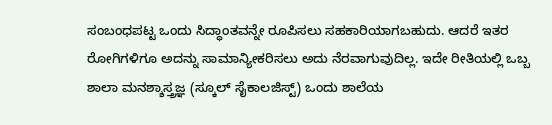ಸಂಬಂಧಪಟ್ಟ ಒಂದು ಸಿದ್ಧಾಂತವನ್ನೇ ರೂಪಿಸಲು ಸಹಕಾರಿಯಾಗಬಹುದು. ಆದರೆ ಇತರ ರೋಗಿಗಳಿಗೂ ಅದನ್ನು ಸಾಮಾನ್ಯೀಕರಿಸಲು ಅದು ನೆರವಾಗುವುದಿಲ್ಲ. ಇದೇ ರೀತಿಯಲ್ಲಿ ಒಬ್ಬ ಶಾಲಾ ಮನಶ್ಶಾಸ್ತ್ರಜ್ಞ (ಸ್ಕೂಲ್ ಸೈಕಾಲಜಿಸ್ಟ್‌) ಒಂದು ಶಾಲೆಯ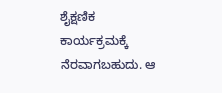ಶೈಕ್ಷಣಿಕ ಕಾರ್ಯಕ್ರಮಕ್ಕೆ ನೆರವಾಗಬಹುದು. ಆ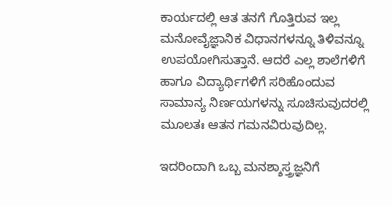ಕಾರ್ಯದಲ್ಲಿ ಆತ ತನಗೆ ಗೊತ್ತಿರುವ ಇಲ್ಲ ಮನೋವೈಜ್ಞಾನಿಕ ವಿಧಾನಗಳನ್ನೂ ತಿಳಿವನ್ನೂ ಉಪಯೋಗಿಸುತ್ತಾನೆ. ಆದರೆ ಎಲ್ಲ ಶಾಲೆಗಳಿಗೆ ಹಾಗೂ ವಿದ್ಯಾರ್ಥಿಗಳಿಗೆ ಸರಿಹೊಂದುವ ಸಾಮಾನ್ಯ ನಿರ್ಣಯಗಳನ್ನು ಸೂಚಿಸುವುದರಲ್ಲಿ ಮೂಲತಃ ಆತನ ಗಮನವಿರುವುದಿಲ್ಲ.

ಇದರಿಂದಾಗಿ ಒಬ್ಬ ಮನಶ್ಶಾಸ್ತ್ರಜ್ಞನಿಗೆ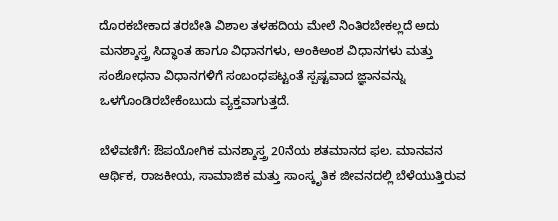ದೊರಕಬೇಕಾದ ತರಬೇತಿ ವಿಶಾಲ ತಳಹದಿಯ ಮೇಲೆ ನಿಂತಿರಬೇಕಲ್ಲದೆ ಅದು ಮನಶ್ಶಾಸ್ತ್ರ ಸಿದ್ಧಾಂತ ಹಾಗೂ ವಿಧಾನಗಳು, ಅಂಕಿಅಂಶ ವಿಧಾನಗಳು ಮತ್ತು ಸಂಶೋಧನಾ ವಿಧಾನಗಳಿಗೆ ಸಂಬಂಧಪಟ್ಟಂತೆ ಸ್ಪಷ್ಟವಾದ ಜ್ಞಾನವನ್ನು ಒಳಗೊಂಡಿರಬೇಕೆಂಬುದು ವ್ಯಕ್ತವಾಗುತ್ತದೆ.

ಬೆಳೆವಣಿಗೆ: ಔಪಯೋಗಿಕ ಮನಶ್ಶಾಸ್ತ್ರ 20ನೆಯ ಶತಮಾನದ ಫಲ. ಮಾನವನ ಆರ್ಥಿಕ, ರಾಜಕೀಯ, ಸಾಮಾಜಿಕ ಮತ್ತು ಸಾಂಸ್ಕೃತಿಕ ಜೀವನದಲ್ಲಿ ಬೆಳೆಯುತ್ತಿರುವ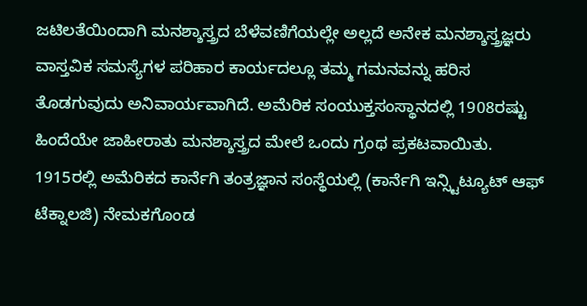ಜಟಿಲತೆಯಿಂದಾಗಿ ಮನಶ್ಶಾಸ್ತ್ರದ ಬೆಳೆವಣಿಗೆಯಲ್ಲೇ ಅಲ್ಲದೆ ಅನೇಕ ಮನಶ್ಶಾಸ್ತ್ರಜ್ಞರು ವಾಸ್ತವಿಕ ಸಮಸ್ಯೆಗಳ ಪರಿಹಾರ ಕಾರ್ಯದಲ್ಲೂ ತಮ್ಮ ಗಮನವನ್ನು ಹರಿಸ ತೊಡಗುವುದು ಅನಿವಾರ್ಯವಾಗಿದೆ. ಅಮೆರಿಕ ಸಂಯುಕ್ತಸಂಸ್ಥಾನದಲ್ಲಿ 1908ರಷ್ಟು ಹಿಂದೆಯೇ ಜಾಹೀರಾತು ಮನಶ್ಶಾಸ್ತ್ರದ ಮೇಲೆ ಒಂದು ಗ್ರಂಥ ಪ್ರಕಟವಾಯಿತು. 1915ರಲ್ಲಿ ಅಮೆರಿಕದ ಕಾರ್ನೆಗಿ ತಂತ್ರಜ್ಞಾನ ಸಂಸ್ಥೆಯಲ್ಲಿ (ಕಾರ್ನೆಗಿ ಇನ್ಸ್ಟಿಟ್ಯೂಟ್ ಆಫ್ ಟೆಕ್ನಾಲಜಿ) ನೇಮಕಗೊಂಡ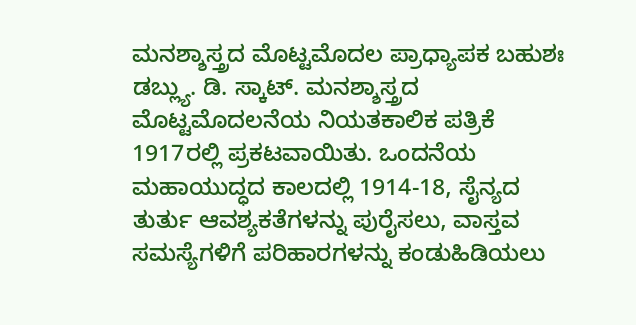ಮನಶ್ಶಾಸ್ತ್ರದ ಮೊಟ್ಟಮೊದಲ ಪ್ರಾಧ್ಯಾಪಕ ಬಹುಶಃ ಡಬ್ಲ್ಯು. ಡಿ. ಸ್ಕಾಟ್. ಮನಶ್ಶಾಸ್ತ್ರದ ಮೊಟ್ಟಮೊದಲನೆಯ ನಿಯತಕಾಲಿಕ ಪತ್ರಿಕೆ 1917ರಲ್ಲಿ ಪ್ರಕಟವಾಯಿತು. ಒಂದನೆಯ ಮಹಾಯುದ್ಧದ ಕಾಲದಲ್ಲಿ 1914-18, ಸೈನ್ಯದ ತುರ್ತು ಆವಶ್ಯಕತೆಗಳನ್ನು ಪುರೈಸಲು, ವಾಸ್ತವ ಸಮಸ್ಯೆಗಳಿಗೆ ಪರಿಹಾರಗಳನ್ನು ಕಂಡುಹಿಡಿಯಲು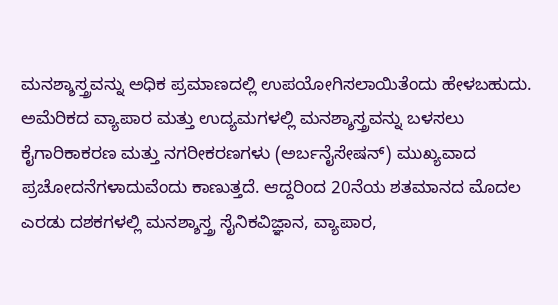ಮನಶ್ಶಾಸ್ತ್ರವನ್ನು ಅಧಿಕ ಪ್ರಮಾಣದಲ್ಲಿ ಉಪಯೋಗಿಸಲಾಯಿತೆಂದು ಹೇಳಬಹುದು. ಅಮೆರಿಕದ ವ್ಯಾಪಾರ ಮತ್ತು ಉದ್ಯಮಗಳಲ್ಲಿ ಮನಶ್ಶಾಸ್ತ್ರವನ್ನು ಬಳಸಲು ಕೈಗಾರಿಕಾಕರಣ ಮತ್ತು ನಗರೀಕರಣಗಳು (ಅರ್ಬನೈಸೇಷನ್) ಮುಖ್ಯವಾದ ಪ್ರಚೋದನೆಗಳಾದುವೆಂದು ಕಾಣುತ್ತದೆ. ಆದ್ದರಿಂದ 20ನೆಯ ಶತಮಾನದ ಮೊದಲ ಎರಡು ದಶಕಗಳಲ್ಲಿ ಮನಶ್ಶಾಸ್ತ್ರ ಸೈನಿಕವಿಜ್ಞಾನ, ವ್ಯಾಪಾರ,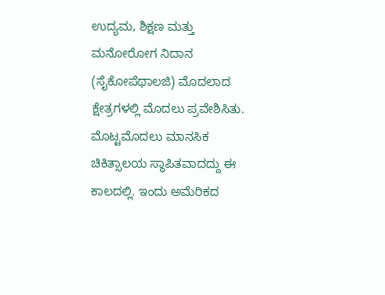ಉದ್ಯಮ, ಶಿಕ್ಷಣ ಮತ್ತು ಮನೋರೋಗ ನಿದಾನ (ಸೈಕೋಪೆಥಾಲಜಿ) ಮೊದಲಾದ ಕ್ಷೇತ್ರಗಳಲ್ಲಿ ಮೊದಲು ಪ್ರವೇಶಿಸಿತು. ಮೊಟ್ಟಮೊದಲು ಮಾನಸಿಕ ಚಿಕಿತ್ಸಾಲಯ ಸ್ಥಾಪಿತವಾದದ್ದು ಈ ಕಾಲದಲ್ಲಿ. ಇಂದು ಅಮೆರಿಕದ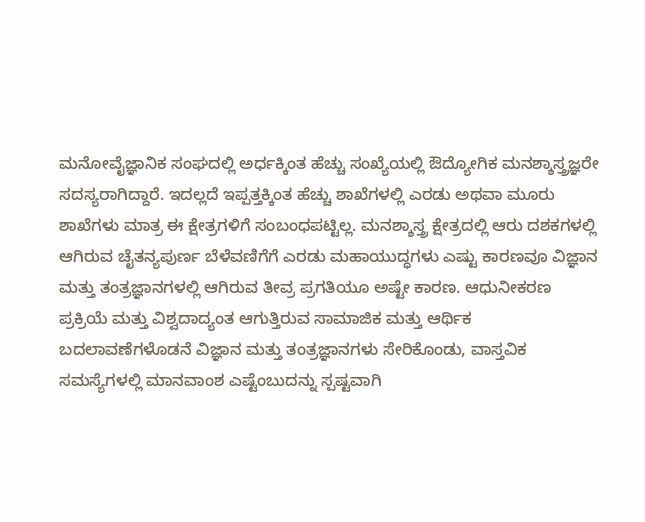ಮನೋವೈಜ್ಞಾನಿಕ ಸಂಘದಲ್ಲಿ ಅರ್ಧಕ್ಕಿಂತ ಹೆಚ್ಚು ಸಂಖ್ಯೆಯಲ್ಲಿ ಔದ್ಯೋಗಿಕ ಮನಶ್ಶಾಸ್ತ್ರಜ್ಞರೇ ಸದಸ್ಯರಾಗಿದ್ದಾರೆ. ಇದಲ್ಲದೆ ಇಪ್ಪತ್ತಕ್ಕಿಂತ ಹೆಚ್ಚು ಶಾಖೆಗಳಲ್ಲಿ ಎರಡು ಅಥವಾ ಮೂರು ಶಾಖೆಗಳು ಮಾತ್ರ ಈ ಕ್ಷೇತ್ರಗಳಿಗೆ ಸಂಬಂಧಪಟ್ಟಿಲ್ಲ. ಮನಶ್ಶಾಸ್ತ್ರ ಕ್ಷೇತ್ರದಲ್ಲಿ ಆರು ದಶಕಗಳಲ್ಲಿ ಆಗಿರುವ ಚೈತನ್ಯಪುರ್ಣ ಬೆಳೆವಣಿಗೆಗೆ ಎರಡು ಮಹಾಯುದ್ಧಗಳು ಎಷ್ಟು ಕಾರಣವೂ ವಿಜ್ಞಾನ ಮತ್ತು ತಂತ್ರಜ್ಞಾನಗಳಲ್ಲಿ ಆಗಿರುವ ತೀವ್ರ ಪ್ರಗತಿಯೂ ಅಷ್ಟೇ ಕಾರಣ. ಆಧುನೀಕರಣ ಪ್ರಕ್ರಿಯೆ ಮತ್ತು ವಿಶ್ವದಾದ್ಯಂತ ಆಗುತ್ತಿರುವ ಸಾಮಾಜಿಕ ಮತ್ತು ಆರ್ಥಿಕ ಬದಲಾವಣೆಗಳೊಡನೆ ವಿಜ್ಞಾನ ಮತ್ತು ತಂತ್ರಜ್ಞಾನಗಳು ಸೇರಿಕೊಂಡು, ವಾಸ್ತವಿಕ ಸಮಸ್ಯೆಗಳಲ್ಲಿ ಮಾನವಾಂಶ ಎಷ್ಟೆಂಬುದನ್ನು ಸ್ಪಷ್ಟವಾಗಿ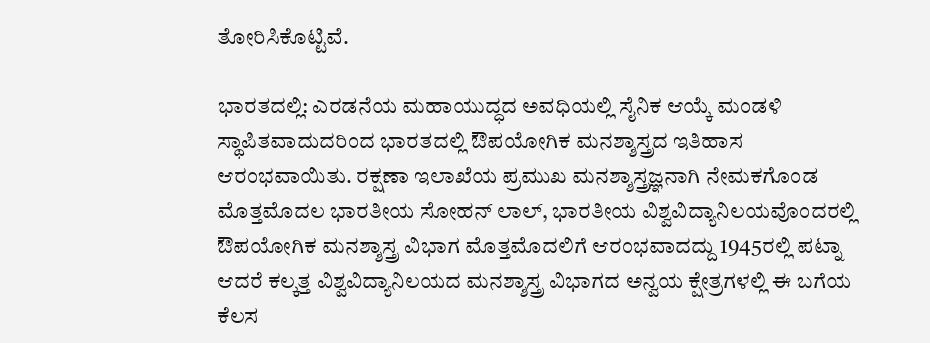ತೋರಿಸಿಕೊಟ್ಟಿವೆ.

ಭಾರತದಲ್ಲಿ: ಎರಡನೆಯ ಮಹಾಯುದ್ಧದ ಅವಧಿಯಲ್ಲಿ ಸೈನಿಕ ಆಯ್ಕೆ ಮಂಡಳಿ ಸ್ಥಾಪಿತವಾದುದರಿಂದ ಭಾರತದಲ್ಲಿ ಔಪಯೋಗಿಕ ಮನಶ್ಶಾಸ್ತ್ರದ ಇತಿಹಾಸ ಆರಂಭವಾಯಿತು. ರಕ್ಷಣಾ ಇಲಾಖೆಯ ಪ್ರಮುಖ ಮನಶ್ಶಾಸ್ತ್ರಜ್ಞನಾಗಿ ನೇಮಕಗೊಂಡ ಮೊತ್ತಮೊದಲ ಭಾರತೀಯ ಸೋಹನ್ ಲಾಲ್, ಭಾರತೀಯ ವಿಶ್ವವಿದ್ಯಾನಿಲಯವೊಂದರಲ್ಲಿ ಔಪಯೋಗಿಕ ಮನಶ್ಶಾಸ್ತ್ರ ವಿಭಾಗ ಮೊತ್ತಮೊದಲಿಗೆ ಆರಂಭವಾದದ್ದು 1945ರಲ್ಲಿ ಪಟ್ನಾ ಆದರೆ ಕಲ್ಕತ್ತ ವಿಶ್ವವಿದ್ಯಾನಿಲಯದ ಮನಶ್ಶಾಸ್ತ್ರ ವಿಭಾಗದ ಅನ್ವಯ ಕ್ಷೇತ್ರಗಳಲ್ಲಿ ಈ ಬಗೆಯ ಕೆಲಸ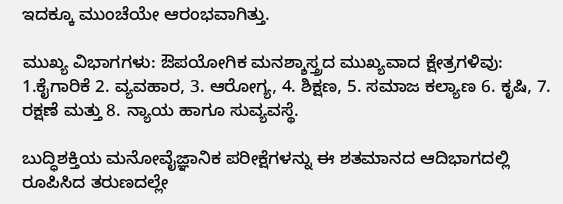ಇದಕ್ಕೂ ಮುಂಚೆಯೇ ಆರಂಭವಾಗಿತ್ತು.

ಮುಖ್ಯ ವಿಭಾಗಗಳು: ಔಪಯೋಗಿಕ ಮನಶ್ಶಾಸ್ತ್ರದ ಮುಖ್ಯವಾದ ಕ್ಷೇತ್ರಗಳಿವು: 1.ಕೈಗಾರಿಕೆ 2. ವ್ಯವಹಾರ, 3. ಆರೋಗ್ಯ, 4. ಶಿಕ್ಷಣ, 5. ಸಮಾಜ ಕಲ್ಯಾಣ 6. ಕೃಷಿ, 7. ರಕ್ಷಣೆ ಮತ್ತು 8. ನ್ಯಾಯ ಹಾಗೂ ಸುವ್ಯವಸ್ಥೆ.

ಬುದ್ಧಿಶಕ್ತಿಯ ಮನೋವೈಜ್ಞಾನಿಕ ಪರೀಕ್ಷೆಗಳನ್ನು ಈ ಶತಮಾನದ ಆದಿಭಾಗದಲ್ಲಿ ರೂಪಿಸಿದ ತರುಣದಲ್ಲೇ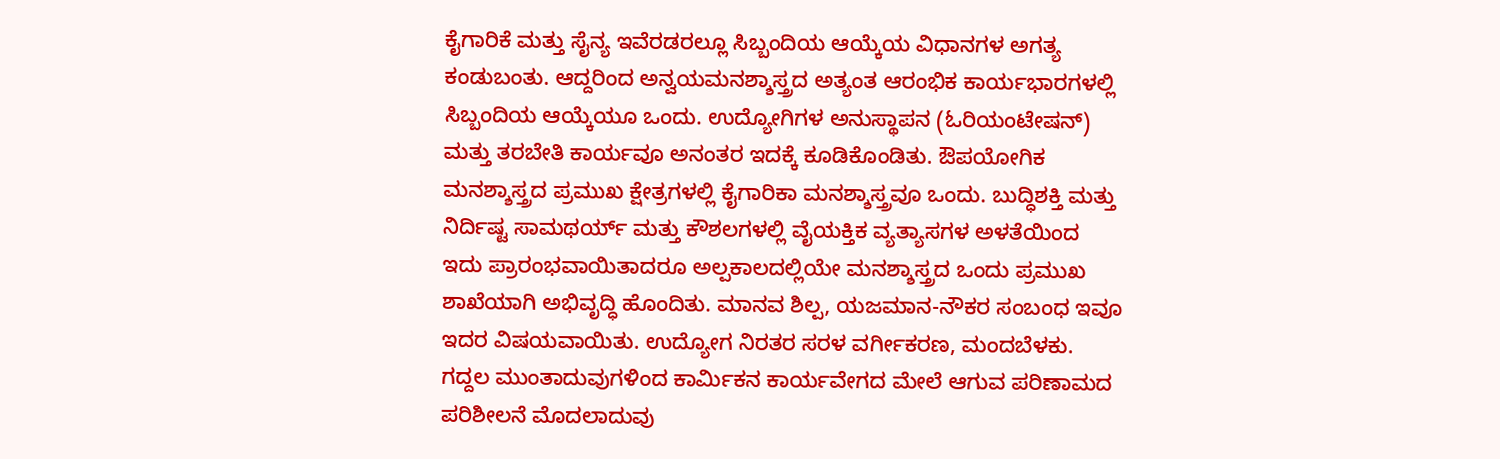ಕೈಗಾರಿಕೆ ಮತ್ತು ಸೈನ್ಯ ಇವೆರಡರಲ್ಲೂ ಸಿಬ್ಬಂದಿಯ ಆಯ್ಕೆಯ ವಿಧಾನಗಳ ಅಗತ್ಯ ಕಂಡುಬಂತು. ಆದ್ದರಿಂದ ಅನ್ವಯಮನಶ್ಶಾಸ್ತ್ರದ ಅತ್ಯಂತ ಆರಂಭಿಕ ಕಾರ್ಯಭಾರಗಳಲ್ಲಿ ಸಿಬ್ಬಂದಿಯ ಆಯ್ಕೆಯೂ ಒಂದು. ಉದ್ಯೋಗಿಗಳ ಅನುಸ್ಥಾಪನ (ಓರಿಯಂಟೇಷನ್) ಮತ್ತು ತರಬೇತಿ ಕಾರ್ಯವೂ ಅನಂತರ ಇದಕ್ಕೆ ಕೂಡಿಕೊಂಡಿತು. ಔಪಯೋಗಿಕ ಮನಶ್ಶಾಸ್ತ್ರದ ಪ್ರಮುಖ ಕ್ಷೇತ್ರಗಳಲ್ಲಿ ಕೈಗಾರಿಕಾ ಮನಶ್ಶಾಸ್ತ್ರವೂ ಒಂದು. ಬುದ್ಧಿಶಕ್ತಿ ಮತ್ತು ನಿರ್ದಿಷ್ಟ ಸಾಮಥರ್ಯ್‌ ಮತ್ತು ಕೌಶಲಗಳಲ್ಲಿ ವೈಯಕ್ತಿಕ ವ್ಯತ್ಯಾಸಗಳ ಅಳತೆಯಿಂದ ಇದು ಪ್ರಾರಂಭವಾಯಿತಾದರೂ ಅಲ್ಪಕಾಲದಲ್ಲಿಯೇ ಮನಶ್ಶಾಸ್ತ್ರದ ಒಂದು ಪ್ರಮುಖ ಶಾಖೆಯಾಗಿ ಅಭಿವೃದ್ಧಿ ಹೊಂದಿತು. ಮಾನವ ಶಿಲ್ಪ, ಯಜಮಾನ-ನೌಕರ ಸಂಬಂಧ ಇವೂ ಇದರ ವಿಷಯವಾಯಿತು. ಉದ್ಯೋಗ ನಿರತರ ಸರಳ ವರ್ಗೀಕರಣ, ಮಂದಬೆಳಕು. ಗದ್ದಲ ಮುಂತಾದುವುಗಳಿಂದ ಕಾರ್ಮಿಕನ ಕಾರ್ಯವೇಗದ ಮೇಲೆ ಆಗುವ ಪರಿಣಾಮದ ಪರಿಶೀಲನೆ ಮೊದಲಾದುವು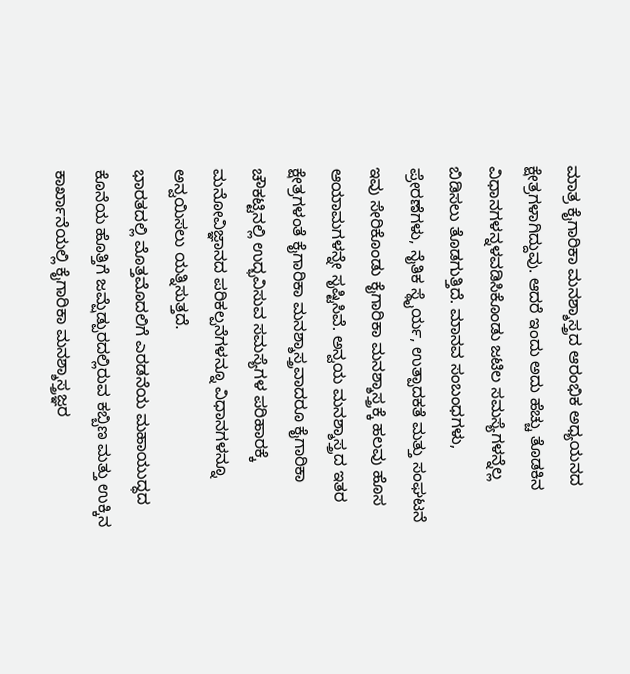ಮಾತ್ರ ಕೈಗಾರಿಕಾ ಮನಶ್ಶಾಸ್ತ್ರದ ಆರಂಭಿಕ ಅಧ್ಯಯನದ ಕ್ಷೇತ್ರಗಳಾಗಿದ್ದುವು. ಆದರೆ ಇಂದು ಅದು ಹೆಚ್ಚು ತೊಡಕಿನ ವಿಧಾನಗಳನ್ನಳವಡಿಸಿಕೊಂಡು ಜಟಿಲ ಸಮಸ್ಯೆಗಳನ್ನೆಲ್ಲ ಬಿಡಿಸಲು ತೊಡಗುತ್ತಿದೆ. ಮಾನವ ಸಂಬಂಧಗಳು, ಪ್ರೇರಣೆಗಳು, ನೈತಿಕ ಸ್ಥೈರ್ಯ, ಉತ್ಪಾದಕತೆ ಮತ್ತು ಸಂಘಟನೆ ಇವು ಸೇರಿಕೊಂಡು ಕೈಗಾರಿಕಾ ಮನಶ್ಶಾಸ್ತ್ರಕ್ಕೆ ಹಲವು ಹೊಸ ಆಯಾಮಗಳನ್ನೇ ಸೃಷ್ಟಿಸಿವೆ. ಅನ್ವಯ ಮನಶ್ಶಾಸ್ತ್ರದ ಇತರ ಕ್ಷೇತ್ರಗಳಂತೆ ಕೈಗಾರಿಕಾ ಮನಶ್ಶಾಸ್ತ್ರವಾದರೂ ಕೈಗಾರಿಕಾ ಚೌಕಟ್ಟಿನಲ್ಲಿ ಉದ್ಭವಿಸುವ ಸಮಸ್ಯೆಗಳ ಪರಿಹಾರಕ್ಕೆ ಮನೋವಿಜ್ಞಾನದ ಪರಿಕಲ್ಪನೆಗಳನ್ನೂ ವಿಧಾನಗಳನ್ನೂ ಅನ್ವಯಿಸಲು ಯತ್ನಿಸುತ್ತದೆ.
ಭಾರತದಲ್ಲಿ ಮೊತ್ತಮೊದಲಿಗೆ ಎರಡನೆಯ ಮಹಾಯುದ್ಧದ ಕೊನೆಯ ಹೊತ್ತಿಗೆ ಜಮ್ಷೆಡ್ಪುರದಲ್ಲಿರುವ ಕಬ್ಬಿಣ ಮತ್ತು ಉಕ್ಕಿನ ಕಾರ್ಖಾನೆಯಲ್ಲಿ ಕೈಗಾರಿಕಾ ಮನಶ್ಶಾಸ್ತ್ರಜ್ಞರ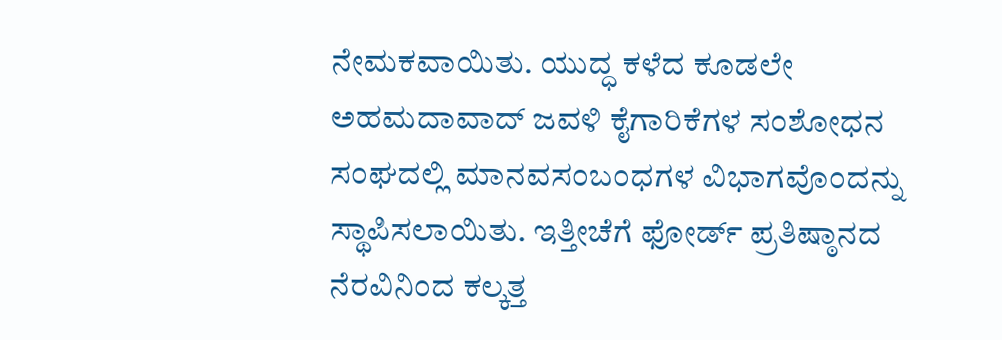ನೇಮಕವಾಯಿತು. ಯುದ್ಧ ಕಳೆದ ಕೂಡಲೇ ಅಹಮದಾವಾದ್ ಜವಳಿ ಕೈಗಾರಿಕೆಗಳ ಸಂಶೋಧನ ಸಂಘದಲ್ಲಿ ಮಾನವಸಂಬಂಧಗಳ ವಿಭಾಗವೊಂದನ್ನು ಸ್ಥಾಪಿಸಲಾಯಿತು. ಇತ್ತೀಚೆಗೆ ಫೋರ್ಡ್ ಪ್ರತಿಷ್ಠಾನದ ನೆರವಿನಿಂದ ಕಲ್ಕತ್ತ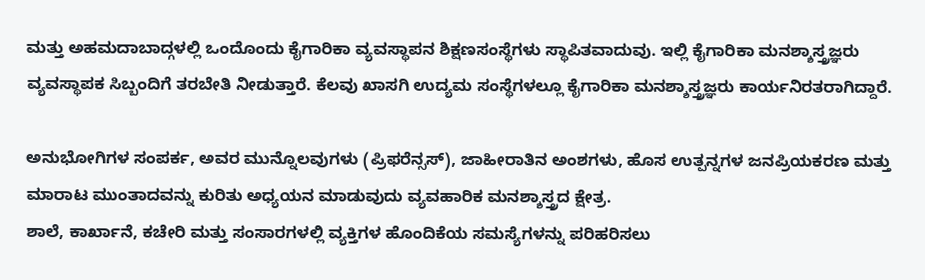ಮತ್ತು ಅಹಮದಾಬಾದ್ಗಳಲ್ಲಿ ಒಂದೊಂದು ಕೈಗಾರಿಕಾ ವ್ಯವಸ್ಥಾಪನ ಶಿಕ್ಷಣಸಂಸ್ಥೆಗಳು ಸ್ಥಾಪಿತವಾದುವು. ಇಲ್ಲಿ ಕೈಗಾರಿಕಾ ಮನಶ್ಶಾಸ್ತ್ರಜ್ಞರು ವ್ಯವಸ್ಥಾಪಕ ಸಿಬ್ಬಂದಿಗೆ ತರಬೇತಿ ನೀಡುತ್ತಾರೆ. ಕೆಲವು ಖಾಸಗಿ ಉದ್ಯಮ ಸಂಸ್ಥೆಗಳಲ್ಲೂ ಕೈಗಾರಿಕಾ ಮನಶ್ಶಾಸ್ತ್ರಜ್ಞರು ಕಾರ್ಯನಿರತರಾಗಿದ್ದಾರೆ.

ಅನುಭೋಗಿಗಳ ಸಂಪರ್ಕ, ಅವರ ಮುನ್ನೊಲವುಗಳು (ಪ್ರಿಫರೆನ್ಸಸ್), ಜಾಹೀರಾತಿನ ಅಂಶಗಳು, ಹೊಸ ಉತ್ಪನ್ನಗಳ ಜನಪ್ರಿಯಕರಣ ಮತ್ತು ಮಾರಾಟ ಮುಂತಾದವನ್ನು ಕುರಿತು ಅಧ್ಯಯನ ಮಾಡುವುದು ವ್ಯವಹಾರಿಕ ಮನಶ್ಶಾಸ್ತ್ರದ ಕ್ಷೇತ್ರ.
ಶಾಲೆ, ಕಾರ್ಖಾನೆ, ಕಚೇರಿ ಮತ್ತು ಸಂಸಾರಗಳಲ್ಲಿ ವ್ಯಕ್ತಿಗಳ ಹೊಂದಿಕೆಯ ಸಮಸ್ಯೆಗಳನ್ನು ಪರಿಹರಿಸಲು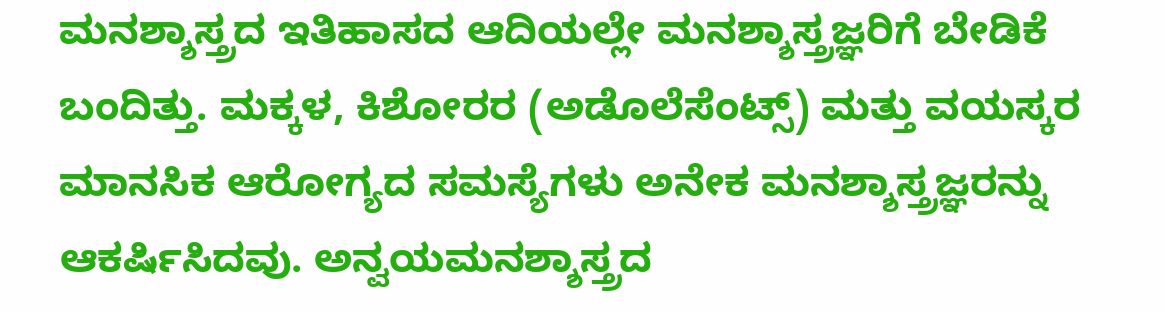ಮನಶ್ಶಾಸ್ತ್ರದ ಇತಿಹಾಸದ ಆದಿಯಲ್ಲೇ ಮನಶ್ಶಾಸ್ತ್ರಜ್ಞರಿಗೆ ಬೇಡಿಕೆ ಬಂದಿತ್ತು. ಮಕ್ಕಳ, ಕಿಶೋರರ (ಅಡೊಲೆಸೆಂಟ್ಸ್‌) ಮತ್ತು ವಯಸ್ಕರ ಮಾನಸಿಕ ಆರೋಗ್ಯದ ಸಮಸ್ಯೆಗಳು ಅನೇಕ ಮನಶ್ಶಾಸ್ತ್ರಜ್ಞರನ್ನು ಆಕರ್ಷಿಸಿದವು. ಅನ್ವಯಮನಶ್ಶಾಸ್ತ್ರದ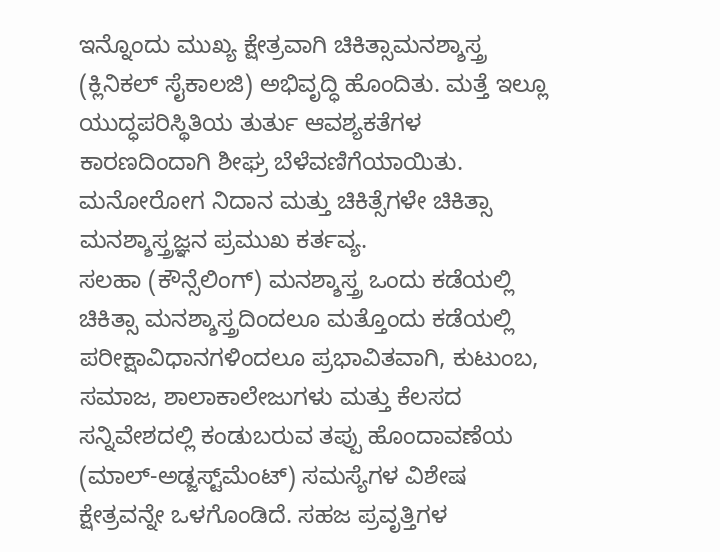ಇನ್ನೊಂದು ಮುಖ್ಯ ಕ್ಷೇತ್ರವಾಗಿ ಚಿಕಿತ್ಸಾಮನಶ್ಶಾಸ್ತ್ರ (ಕ್ಲಿನಿಕಲ್ ಸೈಕಾಲಜಿ) ಅಭಿವೃದ್ಧಿ ಹೊಂದಿತು. ಮತ್ತೆ ಇಲ್ಲೂ ಯುದ್ಧಪರಿಸ್ಥಿತಿಯ ತುರ್ತು ಆವಶ್ಯಕತೆಗಳ ಕಾರಣದಿಂದಾಗಿ ಶೀಘ್ರ ಬೆಳೆವಣಿಗೆಯಾಯಿತು. ಮನೋರೋಗ ನಿದಾನ ಮತ್ತು ಚಿಕಿತ್ಸೆಗಳೇ ಚಿಕಿತ್ಸಾ ಮನಶ್ಶಾಸ್ತ್ರಜ್ಞನ ಪ್ರಮುಖ ಕರ್ತವ್ಯ.
ಸಲಹಾ (ಕೌನ್ಸೆಲಿಂಗ್) ಮನಶ್ಶಾಸ್ತ್ರ ಒಂದು ಕಡೆಯಲ್ಲಿ ಚಿಕಿತ್ಸಾ ಮನಶ್ಶಾಸ್ತ್ರದಿಂದಲೂ ಮತ್ತೊಂದು ಕಡೆಯಲ್ಲಿ ಪರೀಕ್ಷಾವಿಧಾನಗಳಿಂದಲೂ ಪ್ರಭಾವಿತವಾಗಿ, ಕುಟುಂಬ, ಸಮಾಜ, ಶಾಲಾಕಾಲೇಜುಗಳು ಮತ್ತು ಕೆಲಸದ ಸನ್ನಿವೇಶದಲ್ಲಿ ಕಂಡುಬರುವ ತಪ್ಪು ಹೊಂದಾವಣೆಯ (ಮಾಲ್-ಅಡ್ಜಸ್ಟ್‌ಮೆಂಟ್) ಸಮಸ್ಯೆಗಳ ವಿಶೇಷ ಕ್ಷೇತ್ರವನ್ನೇ ಒಳಗೊಂಡಿದೆ. ಸಹಜ ಪ್ರವೃತ್ತಿಗಳ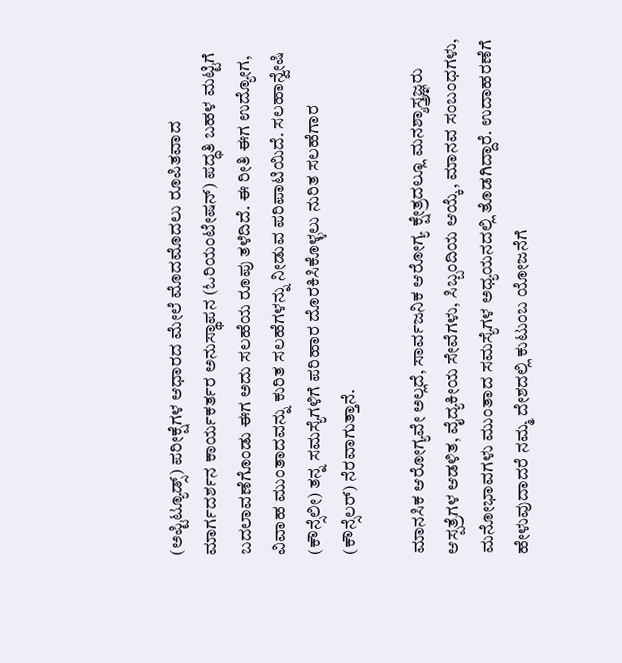(ಅಪ್ಟಿಟ್ಯೂಡ್ಸ್‌) ಪರೀಕ್ಷೆಗಳ ಆಧಾರದ ಮೇಲೆ ಮೊದಮೊದಲು ರೂಪಿತವಾದ ಮಾರ್ಗದರ್ಶನ ಕಾರ್ಯಕರ್ತರ ಅನುಸ್ಥಾಪನ (ಓರಿಯಂಟೇಷನ್) ಪದ್ಧತಿ ಬಹಳ ಮಟ್ಟಿಗೆ ಬದಲಾವಣೆಗೊಂಡು ಈಗ ಅದು ಸಲಹೆಯ ರೂಪು ತಳೆದಿದೆ. ಈ ರೀತಿ ಈಗ ಉದ್ಯೋಗ, ವಿವಾಹ ಮುಂತಾದವನ್ನು ಕುರಿತ ಸಲಹೆಗಳನ್ನು ನೀಡುವ ಪರಿಪಾಟಿಯಿದೆ. ಸಲಹಾನ್ವೇಷಿ (ಕೌನ್ಸೆಲೀ) ತನ್ನ ಸಮಸ್ಯೆಗಳಿಗೆ ಪರಿಹಾರ ದೊರಕಿಸಿಕೊಳ್ಳಲು ನುರಿತ ಸಲಹೆಗಾರ (ಕೌನ್ಸೆಲರ್) ನೆರವಾಗುತ್ತಾನೆ.

ಮಾನಸಿಕ ಆರೋಗ್ಯವೇ ಅಲ್ಲದೆ, ಸಾರ್ವಜನಿಕ ಆರೋಗ್ಯ ಕ್ಷೇತ್ರದಲ್ಲೂ ಮನಶ್ಶಾಸ್ತ್ರಜ್ಞರು ಆಸ್ಪತ್ರೆಗಳ ಆಡಳಿತ, ವೈದ್ಯಕೀಯ ಸೇವೆಗಳು, ಸಿಬ್ಬಂದಿಯ ಆಯ್ಕೆ, ಮಾನವ ಸಂಬಂಧಗಳು, ಮನೋಭಾವಗಳು ಮುಂತಾದ ಸಮಸ್ಯೆಗಳ ಅಧ್ಯಯನದಲ್ಲಿ ತೊಡಗಿದ್ದಾರೆ. ಉದಾಹರಣೆಗೆ ಹೇಳುವುದಾದರೆ ನಮ್ಮ ದೇಶದಲ್ಲಿ ಕುಟುಂಬ ಯೋಜನೆಗೆ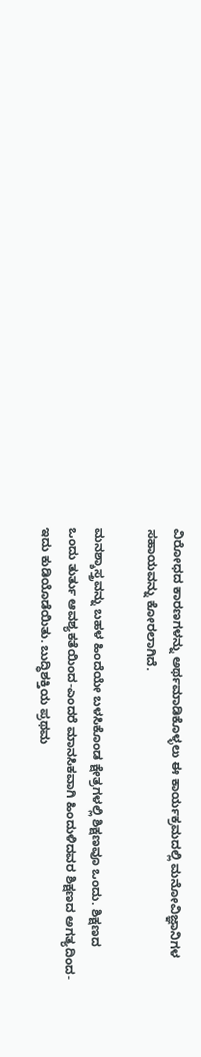ವಿರೋಧದ ಕಾರಣಗಳನ್ನು ಅರ್ಥಮಾಡಿಕೊಳ್ಳಲು ಈ ಕಾರ್ಯಕ್ರಮದಲ್ಲಿ ಮನೋವಿಜ್ಞಾನಿಗಳ ಸಹಾಯವನ್ನು ಕೋರಲಾಗಿದೆ.

ಮನಶ್ಶಾಸ್ತ್ರವನ್ನು ಬಹಳ ಹಿಂದೆಯೇ ಬಳಸಿಕೊಂಡ ಕ್ಷೇತ್ರಗಳಲ್ಲಿ ಶಿಕ್ಷಣವೂ ಒಂದು. ಶಿಕ್ಷಣದ ಒಂದು ತುರ್ತು ಆವಶ್ಯಕತೆಯಿಂದ-ಎಂದರೆ ಮಾನಸಿಕವಾಗಿ ಹಿಂದುಳಿದವರ ಶಿಕ್ಷಣದ ಅಗತ್ಯದಿಂದ-ಇದು ಕುಡಿಯೊಡೆಯಿತು. ಬುದ್ಧಿಶಕ್ತಿಯ ಪ್ರಥಮ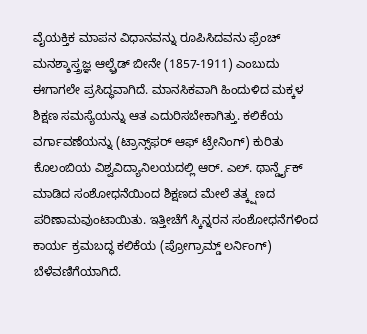ವೈಯಕ್ತಿಕ ಮಾಪನ ವಿಧಾನವನ್ನು ರೂಪಿಸಿದವನು ಫ್ರೆಂಚ್ ಮನಶ್ಶಾಸ್ತ್ರಜ್ಞ ಆಲ್ಫ್ರೆಡ್ ಬೀನೇ (1857-1911) ಎಂಬುದು ಈಗಾಗಲೇ ಪ್ರಸಿದ್ಧವಾಗಿದೆ. ಮಾನಸಿಕವಾಗಿ ಹಿಂದುಳಿದ ಮಕ್ಕಳ ಶಿಕ್ಷಣ ಸಮಸ್ಯೆಯನ್ನು ಆತ ಎದುರಿಸಬೇಕಾಗಿತ್ತು. ಕಲಿಕೆಯ ವರ್ಗಾವಣೆಯನ್ನು (ಟ್ರಾನ್ಸ್‌ಫರ್ ಆಫ್ ಟ್ರೇನಿಂಗ್) ಕುರಿತು ಕೊಲಂಬಿಯ ವಿಶ್ವವಿದ್ಯಾನಿಲಯದಲ್ಲಿ ಆರ್. ಎಲ್. ಥಾರ್ನ್ಡೈಕ್ ಮಾಡಿದ ಸಂಶೋಧನೆಯಿಂದ ಶಿಕ್ಷಣದ ಮೇಲೆ ತತ್ಕ್ಷಣದ ಪರಿಣಾಮವುಂಟಾಯಿತು. ಇತ್ತೀಚೆಗೆ ಸ್ಕಿನ್ನರನ ಸಂಶೋಧನೆಗಳಿಂದ ಕಾರ್ಯ ಕ್ರಮಬದ್ಧ ಕಲಿಕೆಯ (ಪ್ರೋಗ್ರಾಮ್ಡ್‌ ಲರ್ನಿಂಗ್) ಬೆಳೆವಣಿಗೆಯಾಗಿದೆ.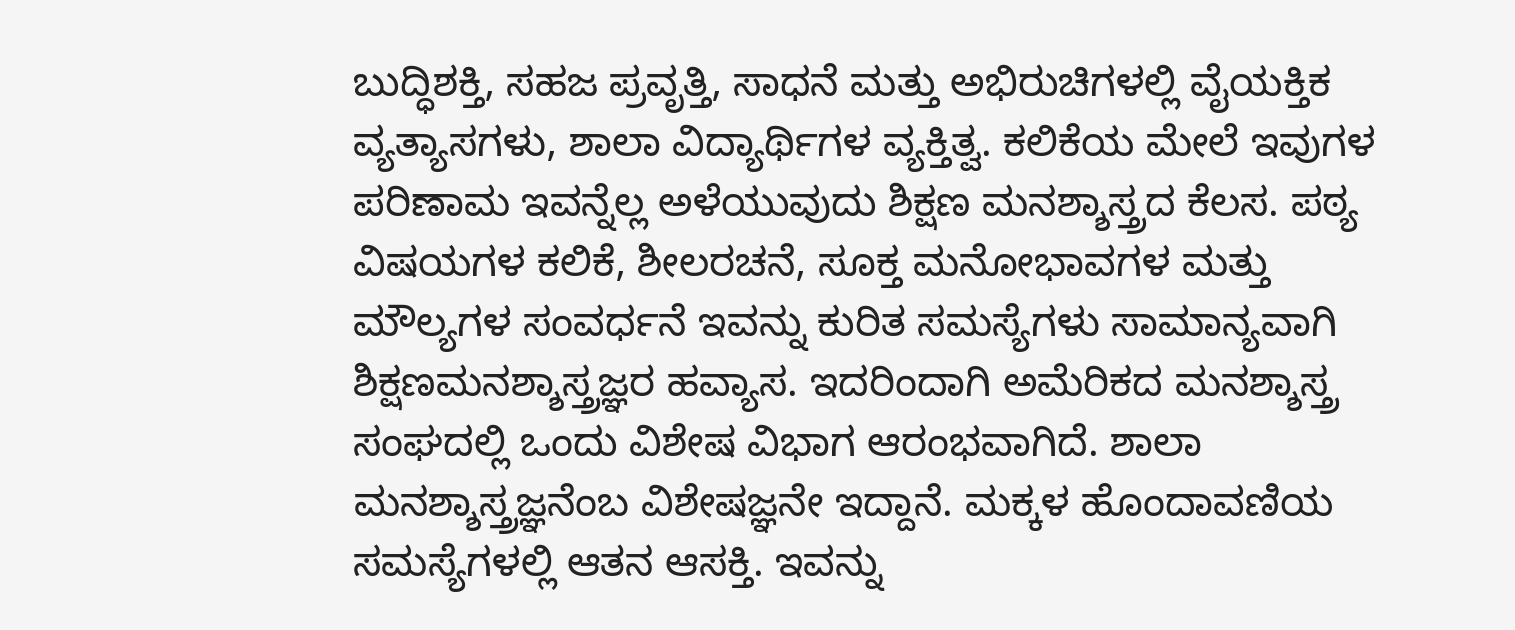ಬುದ್ಧಿಶಕ್ತಿ, ಸಹಜ ಪ್ರವೃತ್ತಿ, ಸಾಧನೆ ಮತ್ತು ಅಭಿರುಚಿಗಳಲ್ಲಿ ವೈಯಕ್ತಿಕ ವ್ಯತ್ಯಾಸಗಳು, ಶಾಲಾ ವಿದ್ಯಾರ್ಥಿಗಳ ವ್ಯಕ್ತಿತ್ವ. ಕಲಿಕೆಯ ಮೇಲೆ ಇವುಗಳ ಪರಿಣಾಮ ಇವನ್ನೆಲ್ಲ ಅಳೆಯುವುದು ಶಿಕ್ಷಣ ಮನಶ್ಶಾಸ್ತ್ರದ ಕೆಲಸ. ಪಠ್ಯ ವಿಷಯಗಳ ಕಲಿಕೆ, ಶೀಲರಚನೆ, ಸೂಕ್ತ ಮನೋಭಾವಗಳ ಮತ್ತು ಮೌಲ್ಯಗಳ ಸಂವರ್ಧನೆ ಇವನ್ನು ಕುರಿತ ಸಮಸ್ಯೆಗಳು ಸಾಮಾನ್ಯವಾಗಿ ಶಿಕ್ಷಣಮನಶ್ಶಾಸ್ತ್ರಜ್ಞರ ಹವ್ಯಾಸ. ಇದರಿಂದಾಗಿ ಅಮೆರಿಕದ ಮನಶ್ಶಾಸ್ತ್ರ ಸಂಘದಲ್ಲಿ ಒಂದು ವಿಶೇಷ ವಿಭಾಗ ಆರಂಭವಾಗಿದೆ. ಶಾಲಾ ಮನಶ್ಶಾಸ್ತ್ರಜ್ಞನೆಂಬ ವಿಶೇಷಜ್ಞನೇ ಇದ್ದಾನೆ. ಮಕ್ಕಳ ಹೊಂದಾವಣಿಯ ಸಮಸ್ಯೆಗಳಲ್ಲಿ ಆತನ ಆಸಕ್ತಿ. ಇವನ್ನು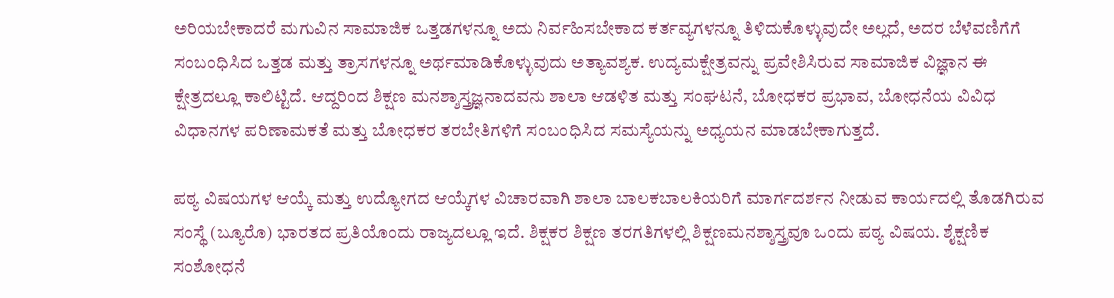ಅರಿಯಬೇಕಾದರೆ ಮಗುವಿನ ಸಾಮಾಜಿಕ ಒತ್ತಡಗಳನ್ನೂ ಅದು ನಿರ್ವಹಿಸಬೇಕಾದ ಕರ್ತವ್ಯಗಳನ್ನೂ ತಿಳಿದುಕೊಳ್ಳುವುದೇ ಅಲ್ಲದೆ, ಅದರ ಬೆಳೆವಣಿಗೆಗೆ ಸಂಬಂಧಿಸಿದ ಒತ್ತಡ ಮತ್ತು ತ್ರಾಸಗಳನ್ನೂ ಅರ್ಥಮಾಡಿಕೊಳ್ಳುವುದು ಅತ್ಯಾವಶ್ಯಕ. ಉದ್ಯಮಕ್ಷೇತ್ರವನ್ನು ಪ್ರವೇಶಿಸಿರುವ ಸಾಮಾಜಿಕ ವಿಜ್ಞಾನ ಈ ಕ್ಷೇತ್ರದಲ್ಲೂ ಕಾಲಿಟ್ಟಿದೆ. ಆದ್ದರಿಂದ ಶಿಕ್ಷಣ ಮನಶ್ಶಾಸ್ತ್ರಜ್ಞನಾದವನು ಶಾಲಾ ಆಡಳಿತ ಮತ್ತು ಸಂಘಟನೆ, ಬೋಧಕರ ಪ್ರಭಾವ, ಬೋಧನೆಯ ವಿವಿಧ ವಿಧಾನಗಳ ಪರಿಣಾಮಕತೆ ಮತ್ತು ಬೋಧಕರ ತರಬೇತಿಗಳಿಗೆ ಸಂಬಂಧಿಸಿದ ಸಮಸ್ಯೆಯನ್ನು ಅಧ್ಯಯನ ಮಾಡಬೇಕಾಗುತ್ತದೆ.

ಪಠ್ಯ ವಿಷಯಗಳ ಆಯ್ಕೆ ಮತ್ತು ಉದ್ಯೋಗದ ಆಯ್ಕೆಗಳ ವಿಚಾರವಾಗಿ ಶಾಲಾ ಬಾಲಕಬಾಲಕಿಯರಿಗೆ ಮಾರ್ಗದರ್ಶನ ನೀಡುವ ಕಾರ್ಯದಲ್ಲಿ ತೊಡಗಿರುವ ಸಂಸ್ಥೆ (ಬ್ಯೂರೊ) ಭಾರತದ ಪ್ರತಿಯೊಂದು ರಾಜ್ಯದಲ್ಲೂ ಇದೆ. ಶಿಕ್ಷಕರ ಶಿಕ್ಷಣ ತರಗತಿಗಳಲ್ಲಿ ಶಿಕ್ಷಣಮನಶ್ಶಾಸ್ತ್ರವೂ ಒಂದು ಪಠ್ಯ ವಿಷಯ. ಶೈಕ್ಷಣಿಕ ಸಂಶೋಧನೆ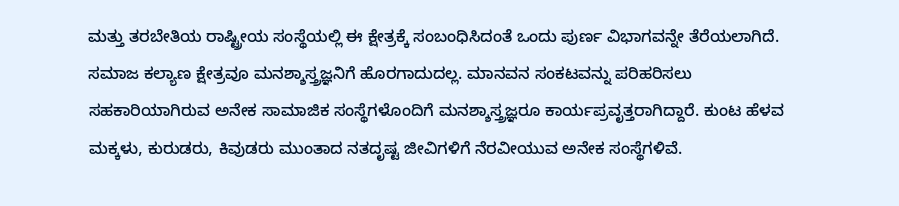ಮತ್ತು ತರಬೇತಿಯ ರಾಷ್ಟ್ರೀಯ ಸಂಸ್ಥೆಯಲ್ಲಿ ಈ ಕ್ಷೇತ್ರಕ್ಕೆ ಸಂಬಂಧಿಸಿದಂತೆ ಒಂದು ಪುರ್ಣ ವಿಭಾಗವನ್ನೇ ತೆರೆಯಲಾಗಿದೆ.
ಸಮಾಜ ಕಲ್ಯಾಣ ಕ್ಷೇತ್ರವೂ ಮನಶ್ಶಾಸ್ತ್ರಜ್ಞನಿಗೆ ಹೊರಗಾದುದಲ್ಲ. ಮಾನವನ ಸಂಕಟವನ್ನು ಪರಿಹರಿಸಲು ಸಹಕಾರಿಯಾಗಿರುವ ಅನೇಕ ಸಾಮಾಜಿಕ ಸಂಸ್ಥೆಗಳೊಂದಿಗೆ ಮನಶ್ಶಾಸ್ತ್ರಜ್ಞರೂ ಕಾರ್ಯಪ್ರವೃತ್ತರಾಗಿದ್ದಾರೆ. ಕುಂಟ ಹೆಳವ ಮಕ್ಕಳು, ಕುರುಡರು, ಕಿವುಡರು ಮುಂತಾದ ನತದೃಷ್ಟ ಜೀವಿಗಳಿಗೆ ನೆರವೀಯುವ ಅನೇಕ ಸಂಸ್ಥೆಗಳಿವೆ.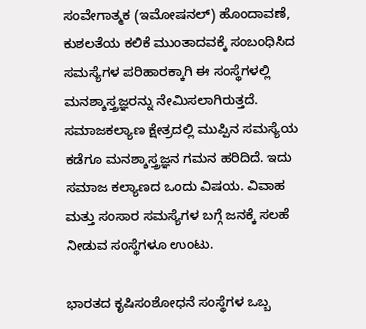ಸಂವೇಗಾತ್ಮಕ (ಇಮೋಷನಲ್) ಹೊಂದಾವಣೆ, ಕುಶಲತೆಯ ಕಲಿಕೆ ಮುಂತಾದವಕ್ಕೆ ಸಂಬಂಧಿಸಿದ ಸಮಸ್ಯೆಗಳ ಪರಿಹಾರಕ್ಕಾಗಿ ಈ ಸಂಸ್ಥೆಗಳಲ್ಲಿ ಮನಶ್ಶಾಸ್ತ್ರಜ್ಞರನ್ನು ನೇಮಿಸಲಾಗಿರುತ್ತದೆ. ಸಮಾಜಕಲ್ಯಾಣ ಕ್ಷೇತ್ರದಲ್ಲಿ ಮುಪ್ಪಿನ ಸಮಸ್ಯೆಯ ಕಡೆಗೂ ಮನಶ್ಶಾಸ್ತ್ರಜ್ಞನ ಗಮನ ಹರಿದಿದೆ. ಇದು ಸಮಾಜ ಕಲ್ಯಾಣದ ಒಂದು ವಿಷಯ. ವಿವಾಹ ಮತ್ತು ಸಂಸಾರ ಸಮಸ್ಯೆಗಳ ಬಗ್ಗೆ ಜನಕ್ಕೆ ಸಲಹೆ ನೀಡುವ ಸಂಸ್ಥೆಗಳೂ ಉಂಟು.

ಭಾರತದ ಕೃಷಿಸಂಶೋಧನೆ ಸಂಸ್ಥೆಗಳ ಒಬ್ಬ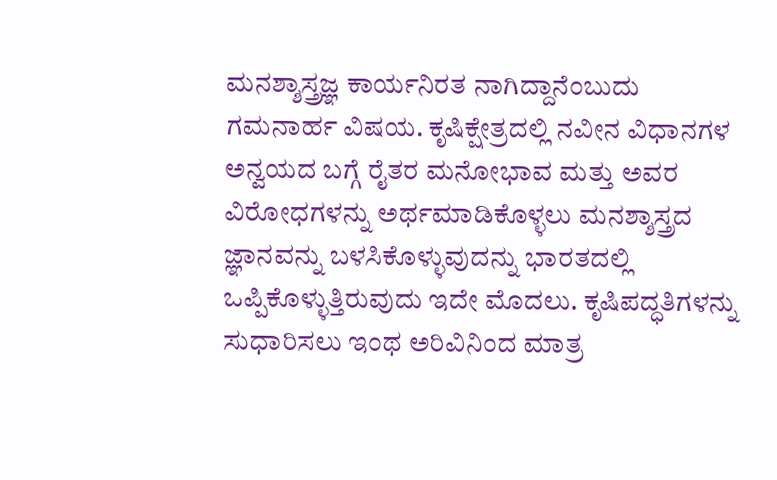ಮನಶ್ಶಾಸ್ತ್ರಜ್ಞ ಕಾರ್ಯನಿರತ ನಾಗಿದ್ದಾನೆಂಬುದು ಗಮನಾರ್ಹ ವಿಷಯ. ಕೃಷಿಕ್ಷೇತ್ರದಲ್ಲಿ ನವೀನ ವಿಧಾನಗಳ ಅನ್ವಯದ ಬಗ್ಗೆ ರೈತರ ಮನೋಭಾವ ಮತ್ತು ಅವರ ವಿರೋಧಗಳನ್ನು ಅರ್ಥಮಾಡಿಕೊಳ್ಳಲು ಮನಶ್ಶಾಸ್ತ್ರದ ಜ್ಞಾನವನ್ನು ಬಳಸಿಕೊಳ್ಳುವುದನ್ನು ಭಾರತದಲ್ಲಿ ಒಪ್ಪಿಕೊಳ್ಳುತ್ತಿರುವುದು ಇದೇ ಮೊದಲು. ಕೃಷಿಪದ್ಧತಿಗಳನ್ನು ಸುಧಾರಿಸಲು ಇಂಥ ಅರಿವಿನಿಂದ ಮಾತ್ರ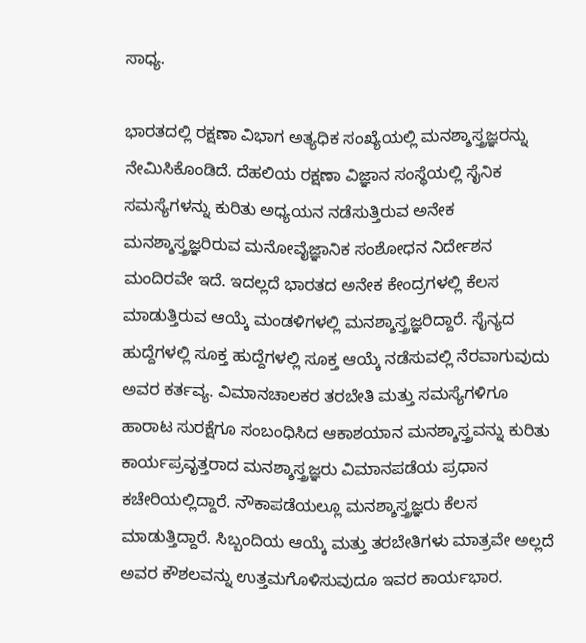ಸಾಧ್ಯ.

ಭಾರತದಲ್ಲಿ ರಕ್ಷಣಾ ವಿಭಾಗ ಅತ್ಯಧಿಕ ಸಂಖ್ಯೆಯಲ್ಲಿ ಮನಶ್ಶಾಸ್ತ್ರಜ್ಞರನ್ನು ನೇಮಿಸಿಕೊಂಡಿದೆ. ದೆಹಲಿಯ ರಕ್ಷಣಾ ವಿಜ್ಞಾನ ಸಂಸ್ಥೆಯಲ್ಲಿ ಸೈನಿಕ ಸಮಸ್ಯೆಗಳನ್ನು ಕುರಿತು ಅಧ್ಯಯನ ನಡೆಸುತ್ತಿರುವ ಅನೇಕ ಮನಶ್ಶಾಸ್ತ್ರಜ್ಞರಿರುವ ಮನೋವೈಜ್ಞಾನಿಕ ಸಂಶೋಧನ ನಿರ್ದೇಶನ ಮಂದಿರವೇ ಇದೆ. ಇದಲ್ಲದೆ ಭಾರತದ ಅನೇಕ ಕೇಂದ್ರಗಳಲ್ಲಿ ಕೆಲಸ ಮಾಡುತ್ತಿರುವ ಆಯ್ಕೆ ಮಂಡಳಿಗಳಲ್ಲಿ ಮನಶ್ಶಾಸ್ತ್ರಜ್ಞರಿದ್ದಾರೆ. ಸೈನ್ಯದ ಹುದ್ದೆಗಳಲ್ಲಿ ಸೂಕ್ತ ಹುದ್ದೆಗಳಲ್ಲಿ ಸೂಕ್ತ ಆಯ್ಕೆ ನಡೆಸುವಲ್ಲಿ ನೆರವಾಗುವುದು ಅವರ ಕರ್ತವ್ಯ. ವಿಮಾನಚಾಲಕರ ತರಬೇತಿ ಮತ್ತು ಸಮಸ್ಯೆಗಳಿಗೂ ಹಾರಾಟ ಸುರಕ್ಷೆಗೂ ಸಂಬಂಧಿಸಿದ ಆಕಾಶಯಾನ ಮನಶ್ಶಾಸ್ತ್ರವನ್ನು ಕುರಿತು ಕಾರ್ಯಪ್ರವೃತ್ತರಾದ ಮನಶ್ಶಾಸ್ತ್ರಜ್ಞರು ವಿಮಾನಪಡೆಯ ಪ್ರಧಾನ ಕಚೇರಿಯಲ್ಲಿದ್ದಾರೆ. ನೌಕಾಪಡೆಯಲ್ಲೂ ಮನಶ್ಶಾಸ್ತ್ರಜ್ಞರು ಕೆಲಸ ಮಾಡುತ್ತಿದ್ದಾರೆ. ಸಿಬ್ಬಂದಿಯ ಆಯ್ಕೆ ಮತ್ತು ತರಬೇತಿಗಳು ಮಾತ್ರವೇ ಅಲ್ಲದೆ ಅವರ ಕೌಶಲವನ್ನು ಉತ್ತಮಗೊಳಿಸುವುದೂ ಇವರ ಕಾರ್ಯಭಾರ.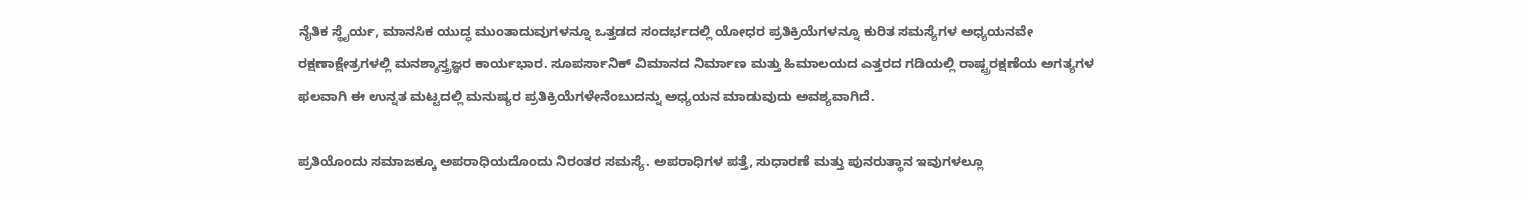ನೈತಿಕ ಸ್ಥೈರ್ಯ, ಮಾನಸಿಕ ಯುದ್ಧ ಮುಂತಾದುವುಗಳನ್ನೂ ಒತ್ತಡದ ಸಂದರ್ಭದಲ್ಲಿ ಯೋಧರ ಪ್ರತಿಕ್ರಿಯೆಗಳನ್ನೂ ಕುರಿತ ಸಮಸ್ಯೆಗಳ ಅಧ್ಯಯನವೇ ರಕ್ಷಣಾಕ್ಷೇತ್ರಗಳಲ್ಲಿ ಮನಶ್ಶಾಸ್ತ್ರಜ್ಞರ ಕಾರ್ಯಭಾರ. ಸೂಪರ್ಸಾನಿಕ್ ವಿಮಾನದ ನಿರ್ಮಾಣ ಮತ್ತು ಹಿಮಾಲಯದ ಎತ್ತರದ ಗಡಿಯಲ್ಲಿ ರಾಷ್ಟ್ರರಕ್ಷಣೆಯ ಅಗತ್ಯಗಳ ಫಲವಾಗಿ ಈ ಉನ್ನತ ಮಟ್ಟದಲ್ಲಿ ಮನುಷ್ಯರ ಪ್ರತಿಕ್ರಿಯೆಗಳೇನೆಂಬುದನ್ನು ಅಧ್ಯಯನ ಮಾಡುವುದು ಅವಶ್ಯವಾಗಿದೆ.

ಪ್ರತಿಯೊಂದು ಸಮಾಜಕ್ಕೂ ಅಪರಾಧಿಯದೊಂದು ನಿರಂತರ ಸಮಸ್ಯೆ. ಅಪರಾಧಿಗಳ ಪತ್ತೆ, ಸುಧಾರಣೆ ಮತ್ತು ಪುನರುತ್ಥಾನ ಇವುಗಳಲ್ಲೂ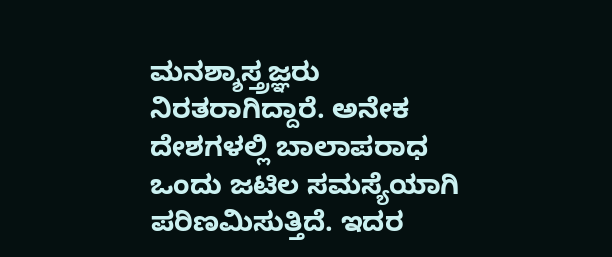ಮನಶ್ಶಾಸ್ತ್ರಜ್ಞರು ನಿರತರಾಗಿದ್ದಾರೆ. ಅನೇಕ ದೇಶಗಳಲ್ಲಿ ಬಾಲಾಪರಾಧ ಒಂದು ಜಟಿಲ ಸಮಸ್ಯೆಯಾಗಿ ಪರಿಣಮಿಸುತ್ತಿದೆ. ಇದರ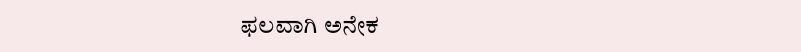ಫಲವಾಗಿ ಅನೇಕ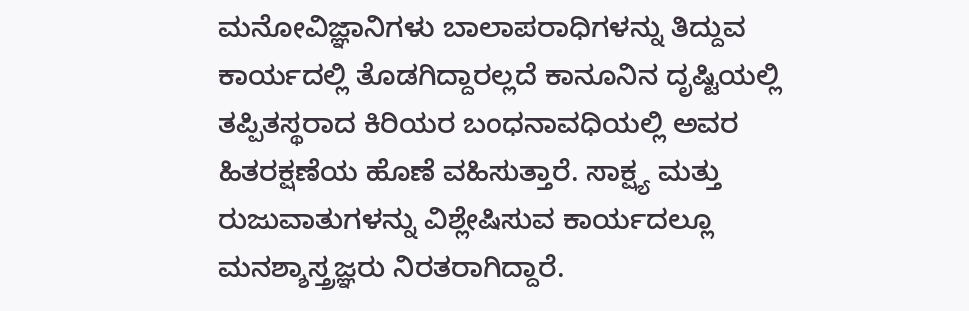ಮನೋವಿಜ್ಞಾನಿಗಳು ಬಾಲಾಪರಾಧಿಗಳನ್ನು ತಿದ್ದುವ ಕಾರ್ಯದಲ್ಲಿ ತೊಡಗಿದ್ದಾರಲ್ಲದೆ ಕಾನೂನಿನ ದೃಷ್ಟಿಯಲ್ಲಿ ತಪ್ಪಿತಸ್ಥರಾದ ಕಿರಿಯರ ಬಂಧನಾವಧಿಯಲ್ಲಿ ಅವರ ಹಿತರಕ್ಷಣೆಯ ಹೊಣೆ ವಹಿಸುತ್ತಾರೆ. ಸಾಕ್ಷ್ಯ ಮತ್ತು ರುಜುವಾತುಗಳನ್ನು ವಿಶ್ಲೇಷಿಸುವ ಕಾರ್ಯದಲ್ಲೂ ಮನಶ್ಶಾಸ್ತ್ರಜ್ಞರು ನಿರತರಾಗಿದ್ದಾರೆ.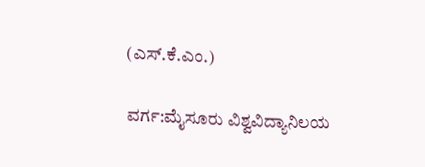(ಎಸ್.ಕೆ.ಎಂ.)

ವರ್ಗ:ಮೈಸೂರು ವಿಶ್ವವಿದ್ಯಾನಿಲಯ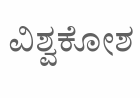ವಿಶ್ವಕೋಶ